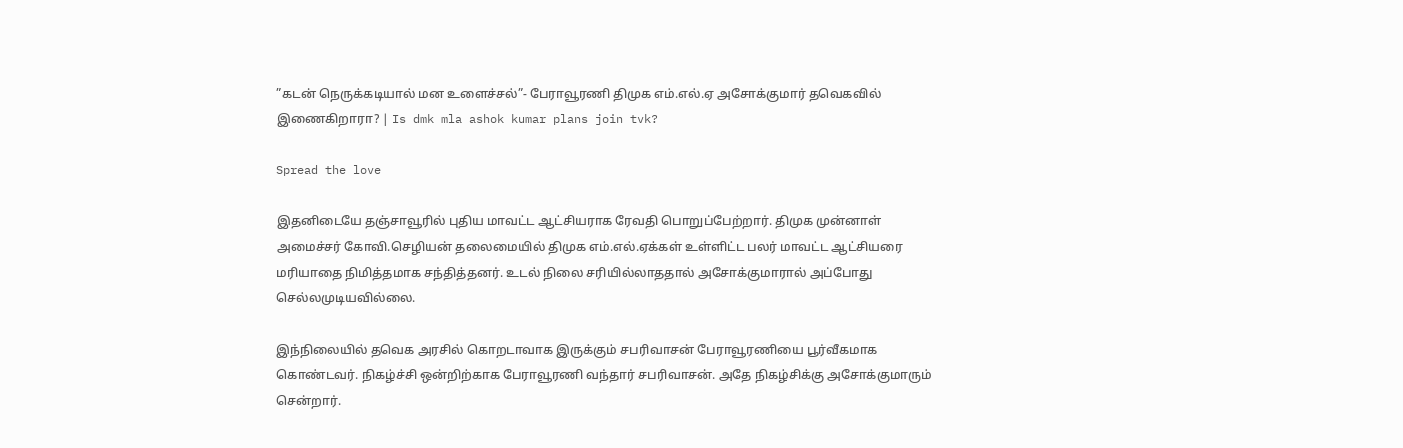”கடன் நெருக்கடியால் மன உளைச்சல்”- பேராவூரணி திமுக எம்.எல்.ஏ அசோக்குமார் தவெகவில் இணைகிறாரா? | Is dmk mla ashok kumar plans join tvk?

Spread the love

இதனிடையே தஞ்சாவூரில் புதிய மாவட்ட ஆட்சியராக ரேவதி பொறுப்பேற்றார். திமுக முன்னாள் அமைச்சர் கோவி.செழியன் தலைமையில் திமுக எம்.எல்.ஏக்கள் உள்ளிட்ட பலர் மாவட்ட ஆட்சியரை மரியாதை நிமித்தமாக சந்தித்தனர். உடல் நிலை சரியில்லாததால் அசோக்குமாரால் அப்போது செல்லமுடியவில்லை.

இந்நிலையில் தவெக அரசில் கொறடாவாக இருக்கும் சபரிவாசன் பேராவூரணியை பூர்வீகமாக கொண்டவர். நிகழ்ச்சி ஒன்றிற்காக பேராவூரணி வந்தார் சபரிவாசன். அதே நிகழ்சிக்கு அசோக்குமாரும் சென்றார்.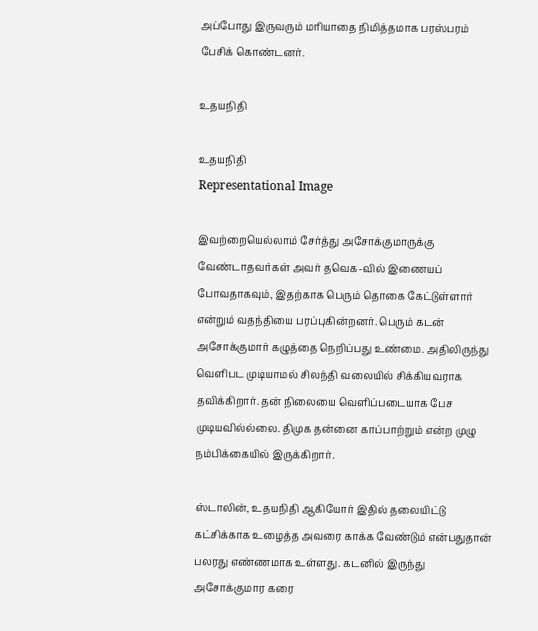அப்போது இருவரும் மரியாதை நிமித்தமாக பரஸ்பரம் பேசிக் கொண்டனர்.

உதயநிதி

உதயநிதி
Representational Image

இவற்றையெல்லாம் சேர்த்து அசோக்குமாருக்கு வேண்டாதவர்கள் அவர் தவெக-வில் இணையப் போவதாகவும், இதற்காக பெரும் தொகை கேட்டுள்ளார் என்றும் வதந்தியை பரப்புகின்றனர். பெரும் கடன் அசோக்குமார் கழுத்தை நெறிப்பது உண்மை. அதிலிருந்து வெளிபட முடியாமல் சிலந்தி வலையில் சிக்கியவராக தவிக்கிறார். தன் நிலையை வெளிப்படையாக பேச முடியவில்ல்லை. திமுக தன்னை காப்பாற்றும் என்ற முழு நம்பிக்கையில் இருக்கிறார்.

ஸ்டாலின், உதயநிதி ஆகியோர் இதில் தலையிட்டு கட்சிக்காக உழைத்த அவரை காக்க வேண்டும் என்பதுதான் பலரது எண்ணமாக உள்ளது. கடனில் இருந்து அசோக்குமார கரை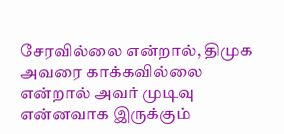சேரவில்லை என்றால், திமுக அவரை காக்கவில்லை என்றால் அவர் முடிவு என்னவாக இருக்கும்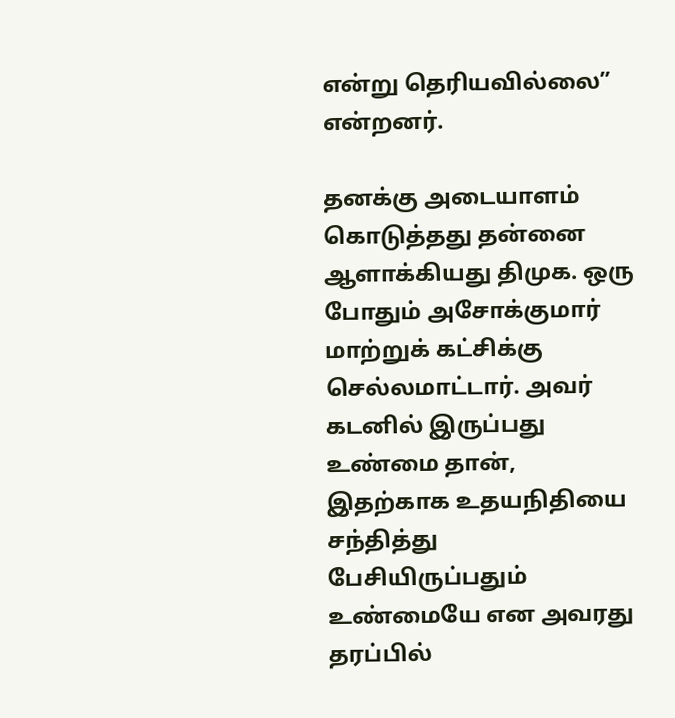என்று தெரியவில்லை” என்றனர்.

தனக்கு அடையாளம் கொடுத்தது தன்னை ஆளாக்கியது திமுக. ஒரு போதும் அசோக்குமார் மாற்றுக் கட்சிக்கு செல்லமாட்டார். அவர் கடனில் இருப்பது உண்மை தான், இதற்காக உதயநிதியை சந்தித்து பேசியிருப்பதும் உண்மையே என அவரது தரப்பில்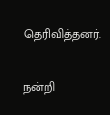தெரிவித்தனர்.

நன்றி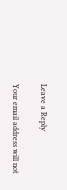Leave a Reply

Your email address will not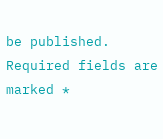be published. Required fields are marked *